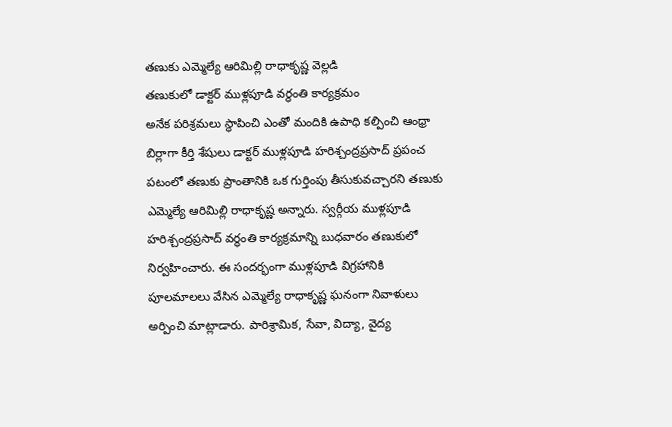తణుకు ఎమ్మెల్యే ఆరిమిల్లి రాధాకృష్ణ వెల్లడి
తణుకులో డాక్టర్ ముళ్లపూడి వర్థంతి కార్యక్రమం
అనేక పరిశ్రమలు స్థాపించి ఎంతో మందికి ఉపాధి కల్పించి ఆంధ్రా బిర్లాగా కీర్తి శేషులు డాక్టర్ ముళ్లపూడి హరిశ్చంద్రప్రసాద్ ప్రపంచ పటంలో తణుకు ప్రాంతానికి ఒక గుర్తింపు తీసుకువచ్చారని తణుకు ఎమ్మెల్యే ఆరిమిల్లి రాధాకృష్ణ అన్నారు. స్వర్గీయ ముళ్లపూడి హరిశ్చంద్రప్రసాద్ వర్థంతి కార్యక్రమాన్ని బుధవారం తణుకులో నిర్వహించారు. ఈ సందర్భంగా ముళ్లపూడి విగ్రహానికి పూలమాలలు వేసిన ఎమ్మెల్యే రాధాకృష్ణ ఘనంగా నివాళులు అర్పించి మాట్లాడారు. పారిశ్రామిక, సేవా, విద్యా, వైద్య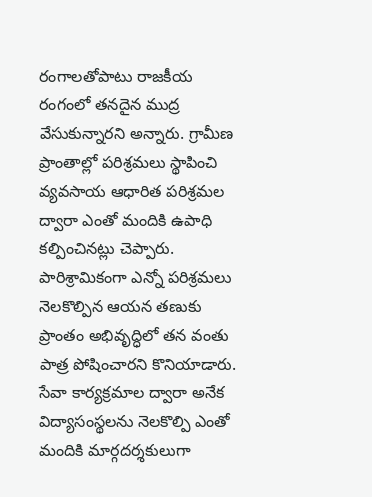రంగాలతోపాటు రాజకీయ రంగంలో తనదైన ముద్ర వేసుకున్నారని అన్నారు. గ్రామీణ ప్రాంతాల్లో పరిశ్రమలు స్థాపించి వ్యవసాయ ఆధారిత పరిశ్రమల ద్వారా ఎంతో మందికి ఉపాధి కల్పించినట్లు చెప్పారు. పారిశ్రామికంగా ఎన్నో పరిశ్రమలు నెలకొల్పిన ఆయన తణుకు ప్రాంతం అభివృద్ధిలో తన వంతు పాత్ర పోషించారని కొనియాడారు. సేవా కార్యక్రమాల ద్వారా అనేక విద్యాసంస్థలను నెలకొల్పి ఎంతో మందికి మార్గదర్శకులుగా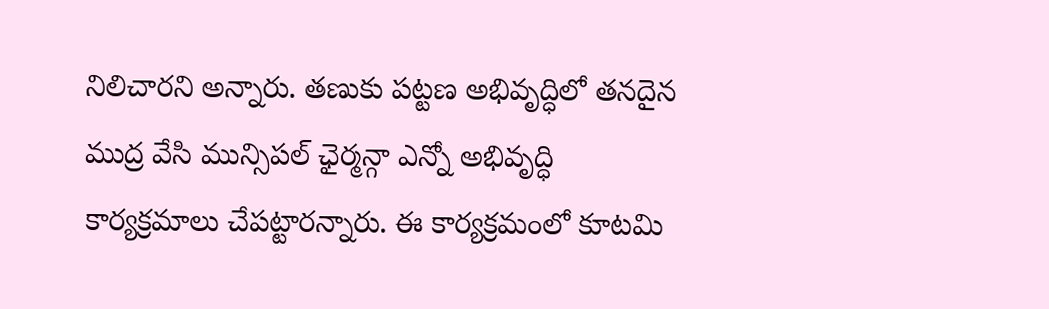నిలిచారని అన్నారు. తణుకు పట్టణ అభివృద్ధిలో తనదైన ముద్ర వేసి మున్సిపల్ ఛైర్మన్గా ఎన్నో అభివృద్ధి కార్యక్రమాలు చేపట్టారన్నారు. ఈ కార్యక్రమంలో కూటమి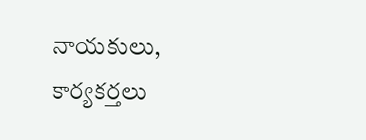నాయకులు, కార్యకర్తలు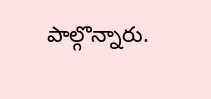పాల్గొన్నారు.